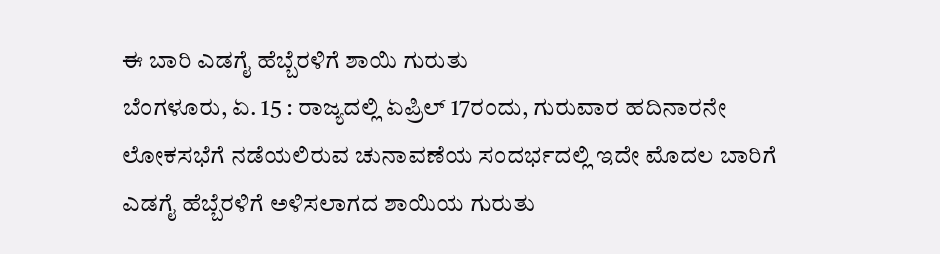ಈ ಬಾರಿ ಎಡಗೈ ಹೆಬ್ಬೆರಳಿಗೆ ಶಾಯಿ ಗುರುತು
ಬೆಂಗಳೂರು, ಏ. 15 : ರಾಜ್ಯದಲ್ಲಿ ಏಪ್ರಿಲ್ 17ರಂದು, ಗುರುವಾರ ಹದಿನಾರನೇ ಲೋಕಸಭೆಗೆ ನಡೆಯಲಿರುವ ಚುನಾವಣೆಯ ಸಂದರ್ಭದಲ್ಲಿ ಇದೇ ಮೊದಲ ಬಾರಿಗೆ ಎಡಗೈ ಹೆಬ್ಬೆರಳಿಗೆ ಅಳಿಸಲಾಗದ ಶಾಯಿಯ ಗುರುತು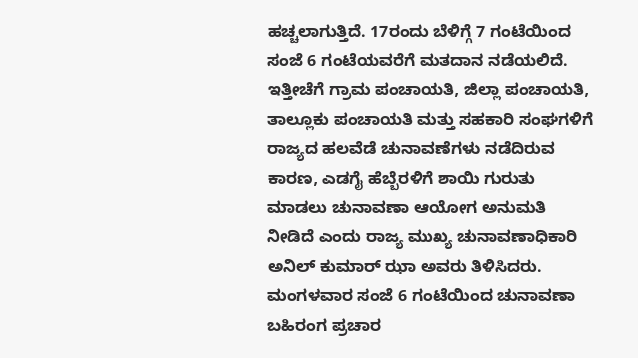ಹಚ್ಚಲಾಗುತ್ತಿದೆ. 17ರಂದು ಬೆಳಿಗ್ಗೆ 7 ಗಂಟೆಯಿಂದ ಸಂಜೆ 6 ಗಂಟೆಯವರೆಗೆ ಮತದಾನ ನಡೆಯಲಿದೆ.
ಇತ್ತೀಚೆಗೆ ಗ್ರಾಮ ಪಂಚಾಯತಿ, ಜಿಲ್ಲಾ ಪಂಚಾಯತಿ, ತಾಲ್ಲೂಕು ಪಂಚಾಯತಿ ಮತ್ತು ಸಹಕಾರಿ ಸಂಘಗಳಿಗೆ ರಾಜ್ಯದ ಹಲವೆಡೆ ಚುನಾವಣೆಗಳು ನಡೆದಿರುವ ಕಾರಣ, ಎಡಗೈ ಹೆಬ್ಬೆರಳಿಗೆ ಶಾಯಿ ಗುರುತು ಮಾಡಲು ಚುನಾವಣಾ ಆಯೋಗ ಅನುಮತಿ ನೀಡಿದೆ ಎಂದು ರಾಜ್ಯ ಮುಖ್ಯ ಚುನಾವಣಾಧಿಕಾರಿ ಅನಿಲ್ ಕುಮಾರ್ ಝಾ ಅವರು ತಿಳಿಸಿದರು.
ಮಂಗಳವಾರ ಸಂಜೆ 6 ಗಂಟೆಯಿಂದ ಚುನಾವಣಾ ಬಹಿರಂಗ ಪ್ರಚಾರ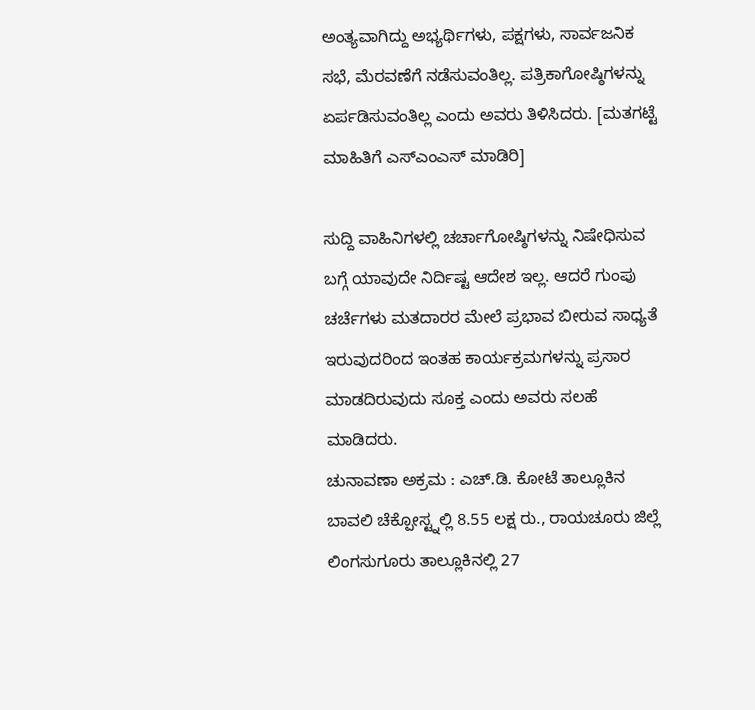ಅಂತ್ಯವಾಗಿದ್ದು ಅಭ್ಯರ್ಥಿಗಳು, ಪಕ್ಷಗಳು, ಸಾರ್ವಜನಿಕ ಸಭೆ, ಮೆರವಣೆಗೆ ನಡೆಸುವಂತಿಲ್ಲ. ಪತ್ರಿಕಾಗೋಷ್ಠಿಗಳನ್ನು ಏರ್ಪಡಿಸುವಂತಿಲ್ಲ ಎಂದು ಅವರು ತಿಳಿಸಿದರು. [ಮತಗಟ್ಟೆ ಮಾಹಿತಿಗೆ ಎಸ್ಎಂಎಸ್ ಮಾಡಿರಿ]

ಸುದ್ದಿ ವಾಹಿನಿಗಳಲ್ಲಿ ಚರ್ಚಾಗೋಷ್ಠಿಗಳನ್ನು ನಿಷೇಧಿಸುವ ಬಗ್ಗೆ ಯಾವುದೇ ನಿರ್ದಿಷ್ಟ ಆದೇಶ ಇಲ್ಲ. ಆದರೆ ಗುಂಪು ಚರ್ಚೆಗಳು ಮತದಾರರ ಮೇಲೆ ಪ್ರಭಾವ ಬೀರುವ ಸಾಧ್ಯತೆ ಇರುವುದರಿಂದ ಇಂತಹ ಕಾರ್ಯಕ್ರಮಗಳನ್ನು ಪ್ರಸಾರ ಮಾಡದಿರುವುದು ಸೂಕ್ತ ಎಂದು ಅವರು ಸಲಹೆ ಮಾಡಿದರು.
ಚುನಾವಣಾ ಅಕ್ರಮ : ಎಚ್.ಡಿ. ಕೋಟೆ ತಾಲ್ಲೂಕಿನ ಬಾವಲಿ ಚೆಕ್ಪೋಸ್ಟ್ನಲ್ಲಿ 8.55 ಲಕ್ಷ ರು., ರಾಯಚೂರು ಜಿಲ್ಲೆ ಲಿಂಗಸುಗೂರು ತಾಲ್ಲೂಕಿನಲ್ಲಿ 27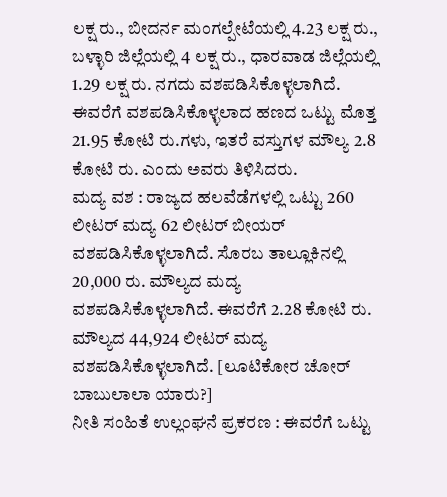ಲಕ್ಷ ರು., ಬೀದರ್ನ ಮಂಗಲ್ಪೇಟೆಯಲ್ಲಿ 4.23 ಲಕ್ಷ ರು., ಬಳ್ಳಾರಿ ಜಿಲ್ಲೆಯಲ್ಲಿ 4 ಲಕ್ಷ ರು., ಧಾರವಾಡ ಜಿಲ್ಲೆಯಲ್ಲಿ 1.29 ಲಕ್ಷ ರು. ನಗದು ವಶಪಡಿಸಿಕೊಳ್ಳಲಾಗಿದೆ. ಈವರೆಗೆ ವಶಪಡಿಸಿಕೊಳ್ಳಲಾದ ಹಣದ ಒಟ್ಟು ಮೊತ್ತ 21.95 ಕೋಟಿ ರು.ಗಳು, ಇತರೆ ವಸ್ತುಗಳ ಮೌಲ್ಯ 2.8 ಕೋಟಿ ರು. ಎಂದು ಅವರು ತಿಳಿಸಿದರು.
ಮದ್ಯ ವಶ : ರಾಜ್ಯದ ಹಲವೆಡೆಗಳಲ್ಲಿ ಒಟ್ಟು 260 ಲೀಟರ್ ಮದ್ಯ 62 ಲೀಟರ್ ಬೀಯರ್ ವಶಪಡಿಸಿಕೊಳ್ಳಲಾಗಿದೆ. ಸೊರಬ ತಾಲ್ಲೂಕಿನಲ್ಲಿ 20,000 ರು. ಮೌಲ್ಯದ ಮದ್ಯ ವಶಪಡಿಸಿಕೊಳ್ಳಲಾಗಿದೆ. ಈವರೆಗೆ 2.28 ಕೋಟಿ ರು. ಮೌಲ್ಯದ 44,924 ಲೀಟರ್ ಮದ್ಯ ವಶಪಡಿಸಿಕೊಳ್ಳಲಾಗಿದೆ. [ಲೂಟಿಕೋರ ಚೋರ್ ಬಾಬುಲಾಲಾ ಯಾರು?]
ನೀತಿ ಸಂಹಿತೆ ಉಲ್ಲಂಘನೆ ಪ್ರಕರಣ : ಈವರೆಗೆ ಒಟ್ಟು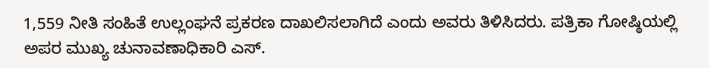1,559 ನೀತಿ ಸಂಹಿತೆ ಉಲ್ಲಂಘನೆ ಪ್ರಕರಣ ದಾಖಲಿಸಲಾಗಿದೆ ಎಂದು ಅವರು ತಿಳಿಸಿದರು. ಪತ್ರಿಕಾ ಗೋಷ್ಠಿಯಲ್ಲಿ ಅಪರ ಮುಖ್ಯ ಚುನಾವಣಾಧಿಕಾರಿ ಎಸ್.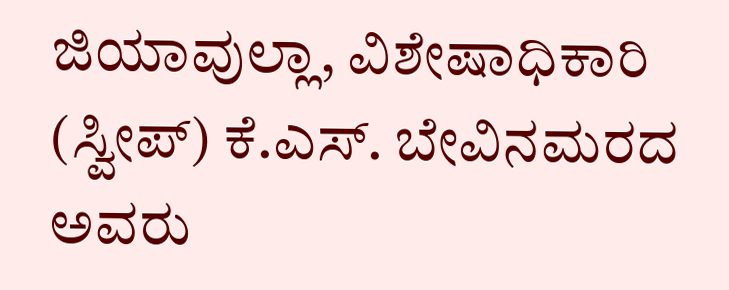ಜಿಯಾವುಲ್ಲಾ, ವಿಶೇಷಾಧಿಕಾರಿ (ಸ್ವೀಪ್) ಕೆ.ಎಸ್. ಬೇವಿನಮರದ ಅವರು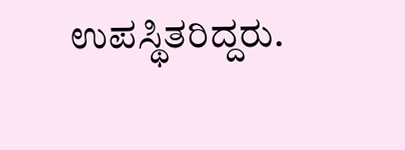ಉಪಸ್ಥಿತರಿದ್ದರು.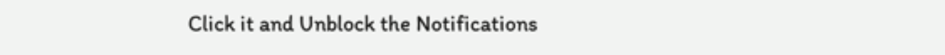Click it and Unblock the Notifications